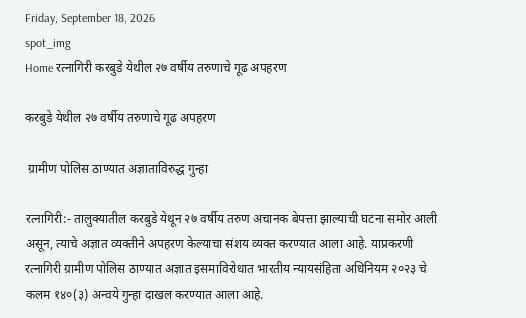Friday, September 18, 2026
spot_img
Home रत्नागिरी करबुडे येथील २७ वर्षीय तरुणाचे गूढ अपहरण

करबुडे येथील २७ वर्षीय तरुणाचे गूढ अपहरण

 ग्रामीण पोलिस ठाण्यात अज्ञाताविरुद्ध गुन्हा

रत्नागिरी:- तालुक्यातील करबुडे येथून २७ वर्षीय तरुण अचानक बेपत्ता झाल्याची घटना समोर आली असून, त्याचे अज्ञात व्यक्तीने अपहरण केल्याचा संशय व्यक्त करण्यात आला आहे. याप्रकरणी रत्नागिरी ग्रामीण पोलिस ठाण्यात अज्ञात इसमाविरोधात भारतीय न्यायसंहिता अधिनियम २०२३ चे कलम १४०(३) अन्वये गुन्हा दाखल करण्यात आला आहे.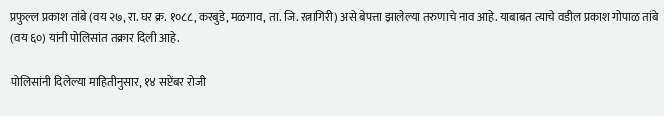प्रफुल्ल प्रकाश तांबे (वय २७, रा. घर क्र. १०८८, करबुडे, मळगाव, ता. जि. रत्नागिरी) असे बेपत्ता झालेल्या तरुणाचे नाव आहे. याबाबत त्याचे वडील प्रकाश गोपाळ तांबे (वय ६०) यांनी पोलिसांत तक्रार दिली आहे.

पोलिसांनी दिलेल्या माहितीनुसार, १४ सप्टेंबर रोजी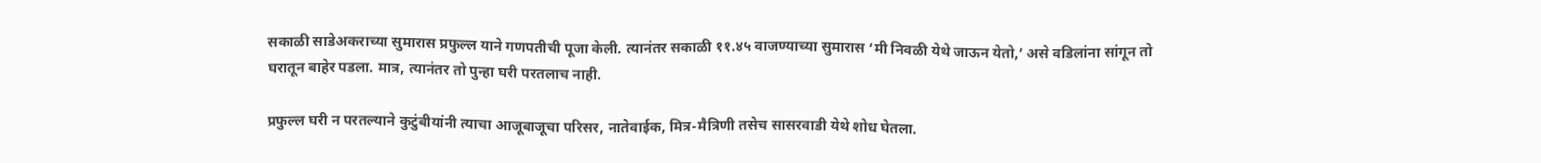सकाळी साडेअकराच्या सुमारास प्रफुल्ल याने गणपतीची पूजा केली. त्यानंतर सकाळी ११.४५ वाजण्याच्या सुमारास ‘मी निवळी येथे जाऊन येतो,’ असे वडिलांना सांगून तो घरातून बाहेर पडला. मात्र, त्यानंतर तो पुन्हा घरी परतलाच नाही.

प्रफुल्ल घरी न परतल्याने कुटुंबीयांनी त्याचा आजूबाजूचा परिसर, नातेवाईक, मित्र-मैत्रिणी तसेच सासरवाडी येथे शोध घेतला.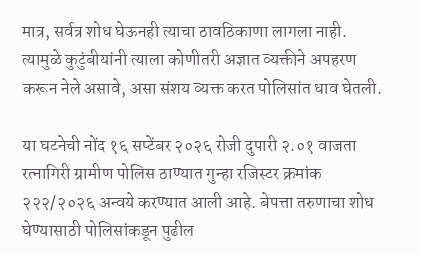मात्र, सर्वत्र शोध घेऊनही त्याचा ठावठिकाणा लागला नाही. त्यामुळे कुटुंबीयांनी त्याला कोणीतरी अज्ञात व्यक्तीने अपहरण करून नेले असावे, असा संशय व्यक्त करत पोलिसांत धाव घेतली.

या घटनेची नोंद १६ सप्टेंबर २०२६ रोजी दुपारी २.०१ वाजता रत्नागिरी ग्रामीण पोलिस ठाण्यात गुन्हा रजिस्टर क्रमांक २२२/२०२६ अन्वये करण्यात आली आहे. बेपत्ता तरुणाचा शोध घेण्यासाठी पोलिसांकडून पुढील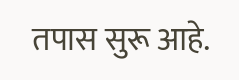तपास सुरू आहे.